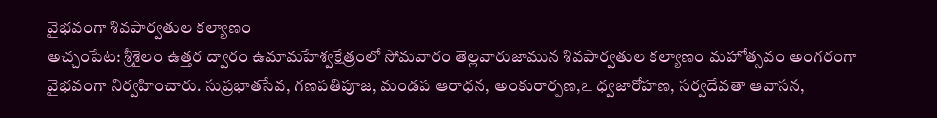వైభవంగా శివపార్వతుల కల్యాణం
అచ్చంపేట: శ్రీశైలం ఉత్తర ద్వారం ఉమామహేశ్వక్షేత్రంలో సోమవారం తెల్లవారుజామున శివపార్వతుల కల్యాణం మహోత్సవం అంగరంగా వైభవంగా నిర్వహించారు. సుప్రభాతసేవ, గణపతిపూజ, మండప ఆరాధన, అంకురార్పణ,ఽ ధ్వజారోహణ, సర్వదేవతా ఆవాసన,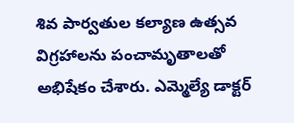శివ పార్వతుల కల్యాణ ఉత్సవ విగ్రహాలను పంచామృతాలతో అభిషేకం చేశారు. ఎమ్మెల్యే డాక్టర్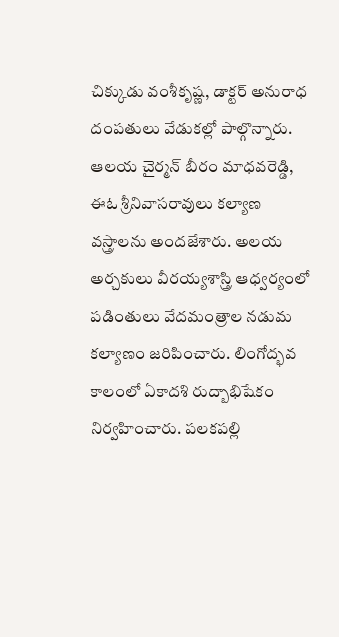చిక్కుడు వంశీకృష్ణ, డాక్టర్ అనురాధ దంపతులు వేడుకల్లో పాల్గొన్నారు. ఆలయ చైర్మన్ బీరం మాధవరెడ్డి, ఈఓ శ్రీనివాసరావులు కల్యాణ వస్త్రాలను అందజేశారు. అలయ అర్చకులు వీరయ్యశాస్త్రి ఆధ్వర్యంలో పడింతులు వేదమంత్రాల నడుమ కల్యాణం జరిపించారు. లింగోద్భవ కాలంలో ఏకాదశి రుద్బాభిషేకం నిర్వహించారు. పలకపల్లి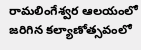రామలింగేశ్వర ఆలయంలో జరిగిన కల్యాణోత్సవంలో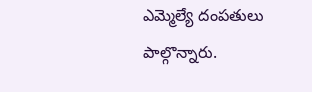ఎమ్మెల్యే దంపతులు పాల్గొన్నారు.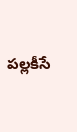పల్లకీసే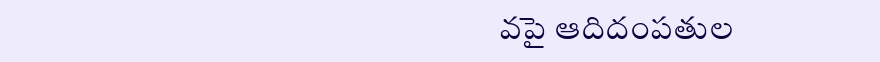వపై ఆదిదంపతుల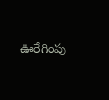ఊరేగింపు